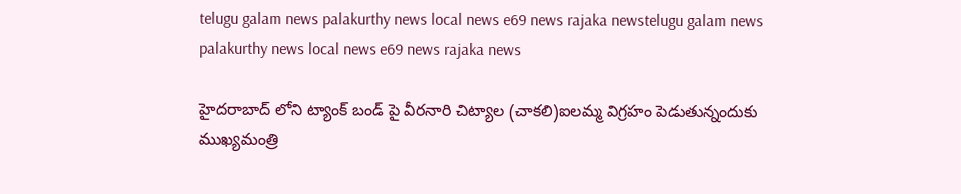telugu galam news palakurthy news local news e69 news rajaka newstelugu galam news palakurthy news local news e69 news rajaka news

హైదరాబాద్ లోని ట్యాంక్ బండ్ పై వీరనారి చిట్యాల (చాకలి)ఐలమ్మ విగ్రహం పెడుతున్నందుకు ముఖ్యమంత్రి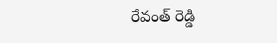రేవంత్ రెడ్డి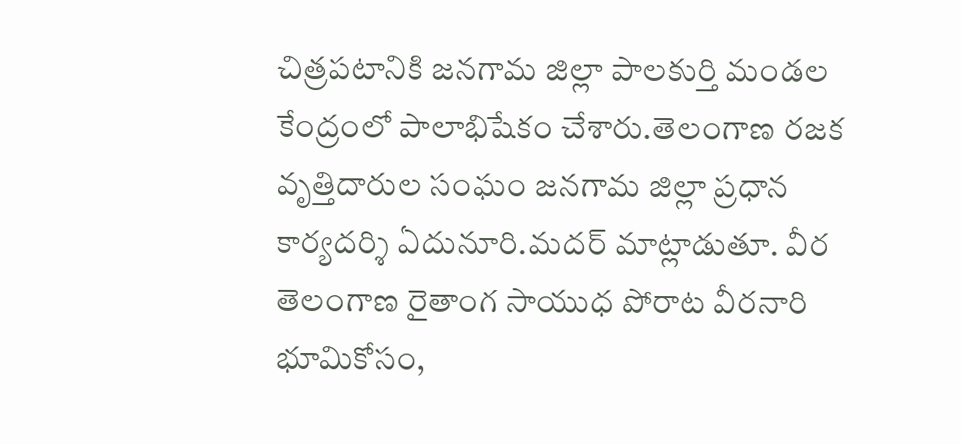చిత్రపటానికి జనగామ జిల్లా పాలకుర్తి మండల కేంద్రంలో పాలాభిషేకం చేశారు.తెలంగాణ రజక వృత్తిదారుల సంఘం జనగామ జిల్లా ప్రధాన కార్యదర్శి ఏదునూరి.మదర్ మాట్లాడుతూ. వీర తెలంగాణ రైతాంగ సాయుధ పోరాట వీరనారి భూమికోసం,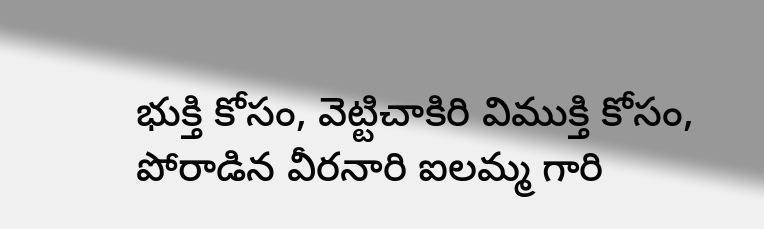భుక్తి కోసం, వెట్టిచాకిరి విముక్తి కోసం, పోరాడిన వీరనారి ఐలమ్మ గారి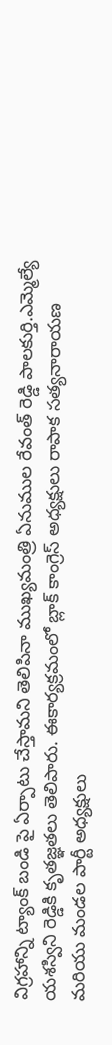విగ్రహాన్ని ట్యాంక్ బండి పై ఏర్పాటు చేస్తామని తెలిపినా ముఖ్యమంత్రి ఏనుముల రేవంత్ రెడ్డి పాలకుర్తి.ఎమ్మెల్యే యశస్విని రెడ్డికి కృతజ్ఞతలు తెలిపారు. ఈకార్యక్రమంలో బ్లాక్ కాంగ్రెస్ అధ్యక్షులు రాపాక సత్యనారాయణ మరియు మండల పార్టీ అధ్యక్షులు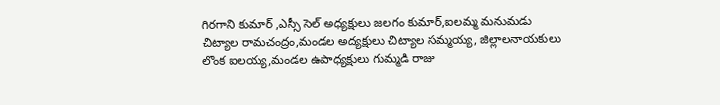గిరగాని కుమార్ ,ఎస్సీ సెల్ అధ్యక్షులు జలగం కుమార్,ఐలమ్మ మనుమడు చిట్యాల రామచంద్రం,మండల అద్యక్షులు చిట్యాల సమ్మయ్య, జిల్లాలనాయకులు లొంక ఐలయ్య,మండల ఉపాధ్యక్షులు గుమ్మడి రాజు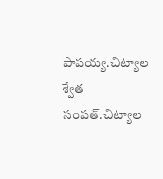పాపయ్య.చిట్యాల శ్వేత సంపత్.చిట్యాల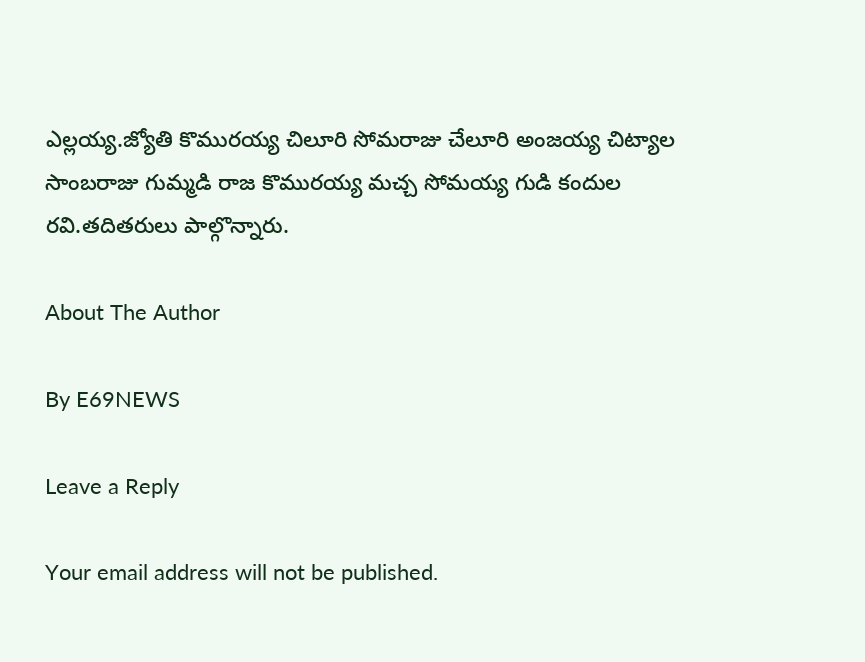ఎల్లయ్య.జ్యోతి కొమురయ్య చిలూరి సోమరాజు చేలూరి అంజయ్య చిట్యాల సాంబరాజు గుమ్మడి రాజ కొమురయ్య మచ్చ సోమయ్య గుడి కందుల రవి.తదితరులు పాల్గొన్నారు.

About The Author

By E69NEWS

Leave a Reply

Your email address will not be published.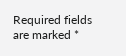Required fields are marked *